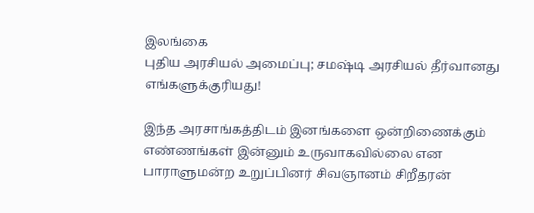இலங்கை
புதிய அரசியல் அமைப்பு; சமஷ்டி அரசியல் தீர்வானது எங்களுக்குரியது!

இந்த அரசாங்கத்திடம் இனங்களை ஒன்றிணைக்கும் எண்ணங்கள் இன்னும் உருவாகவில்லை என பாராளுமன்ற உறுப்பினர் சிவஞானம் சிறீதரன்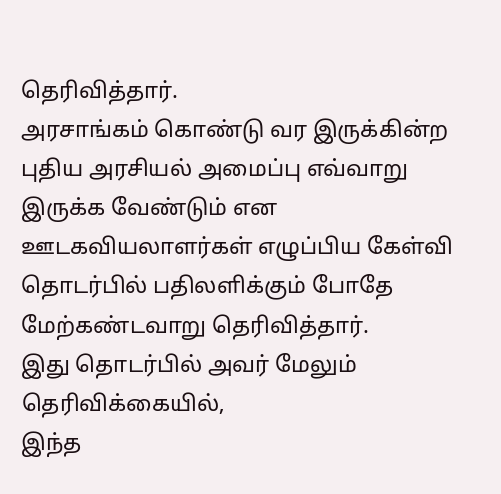தெரிவித்தார்.
அரசாங்கம் கொண்டு வர இருக்கின்ற புதிய அரசியல் அமைப்பு எவ்வாறு இருக்க வேண்டும் என ஊடகவியலாளர்கள் எழுப்பிய கேள்வி தொடர்பில் பதிலளிக்கும் போதே மேற்கண்டவாறு தெரிவித்தார்.
இது தொடர்பில் அவர் மேலும் தெரிவிக்கையில்,
இந்த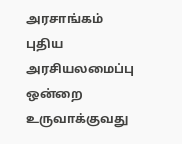அரசாங்கம் புதிய அரசியலமைப்பு ஒன்றை உருவாக்குவது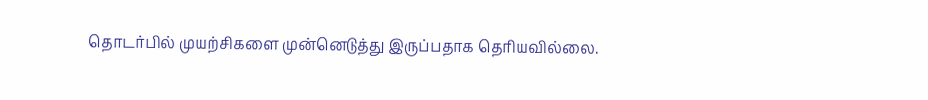தொடர்பில் முயற்சிகளை முன்னெடுத்து இருப்பதாக தெரியவில்லை.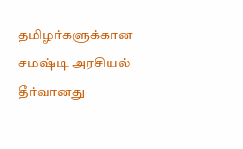தமிழர்களுக்கான சமஷ்டி அரசியல் தீர்வானது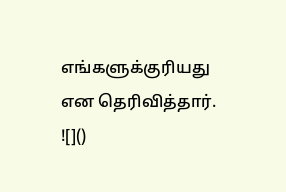எங்களுக்குரியது என தெரிவித்தார்.
![]()